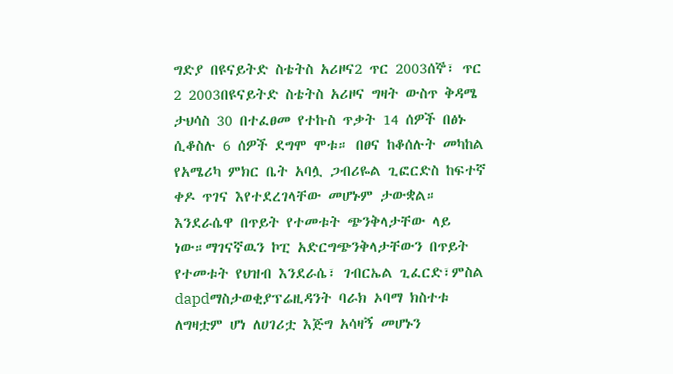ግድያ በዩናይትድ ስቴትስ አሪዞና2 ጥር 2003ሰኞ፣ ጥር 2 2003በዩናይትድ ስቴትስ አሪዞና ግዛት ውስጥ ቅዳሜ ታህሳስ 30 በተፈፀመ የተኩስ ጥቃት 14 ሰዎች በፅኑ ሲቆስሉ 6 ሰዎች ደግሞ ሞቱ። በፀና ከቆሰሉት መካከል የአሜሪካ ምክር ቤት አባሏ ጋብሪዬል ጊፎርድስ ከፍተኛ ቀዶ ጥገና እየተደረገላቸው መሆኑም ታውቋል። እንደራሴዋ በጥይት የተመቱት ጭንቅላታቸው ላይ ነው።ማገናኛዉን ኮፒ አድርግጭንቅላታቸውን በጥይት የተመቱት የህዝብ እንደራሴ፣ ገብርኤል ጊፈርድ፣ምስል dapdማስታወቂያፕሬዚዳንት ባራክ ኦባማ ክስተቱ ለግዛቷም ሆነ ለሀገሪቷ እጅግ አሳዛኝ መሆኑን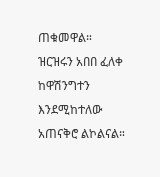ጠቁመዋል። ዝርዝሩን አበበ ፈለቀ ከዋሽንግተን እንደሚከተለው አጠናቅሮ ልኮልናል።